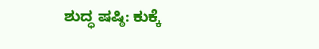ಶುದ್ಧ ಷಷ್ಠಿ: ಕುಕ್ಕೆ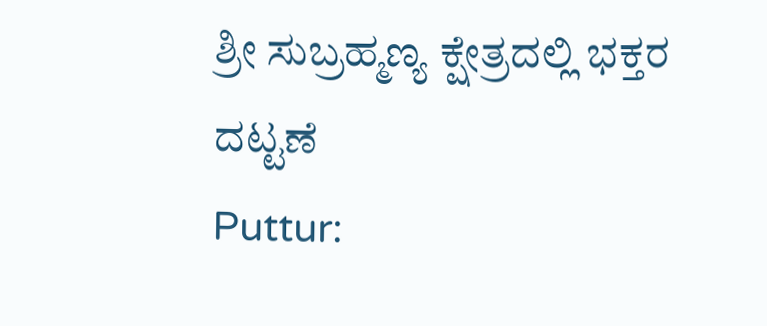ಶ್ರೀ ಸುಬ್ರಹ್ಮಣ್ಯ ಕ್ಷೇತ್ರದಲ್ಲಿ ಭಕ್ತರ ದಟ್ಟಣೆ
Puttur: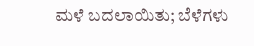ಮಳೆ ಬದಲಾಯಿತು; ಬೆಳೆಗಳು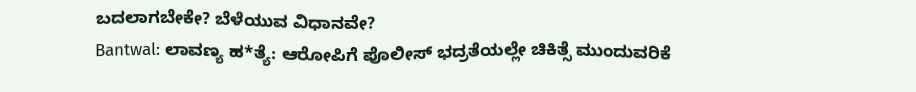ಬದಲಾಗಬೇಕೇ? ಬೆಳೆಯುವ ವಿಧಾನವೇ?
Bantwal: ಲಾವಣ್ಯ ಹ*ತ್ಯೆ: ಆರೋಪಿಗೆ ಪೊಲೀಸ್ ಭದ್ರತೆಯಲ್ಲೇ ಚಿಕಿತ್ಸೆ ಮುಂದುವರಿಕೆ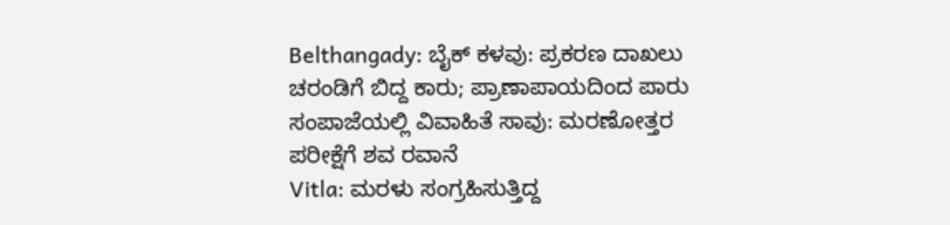Belthangady: ಬೈಕ್ ಕಳವು: ಪ್ರಕರಣ ದಾಖಲು
ಚರಂಡಿಗೆ ಬಿದ್ದ ಕಾರು; ಪ್ರಾಣಾಪಾಯದಿಂದ ಪಾರು
ಸಂಪಾಜೆಯಲ್ಲಿ ವಿವಾಹಿತೆ ಸಾವು: ಮರಣೋತ್ತರ ಪರೀಕ್ಷೆಗೆ ಶವ ರವಾನೆ
Vitla: ಮರಳು ಸಂಗ್ರಹಿಸುತ್ತಿದ್ದ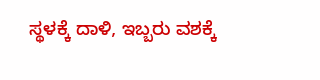ಸ್ಥಳಕ್ಕೆ ದಾಳಿ, ಇಬ್ಬರು ವಶಕ್ಕೆ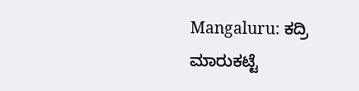Mangaluru: ಕದ್ರಿ ಮಾರುಕಟ್ಟೆ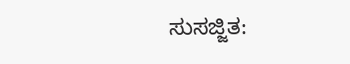ಸುಸಜ್ಜಿತ: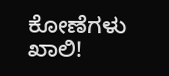ಕೋಣೆಗಳು ಖಾಲಿ!